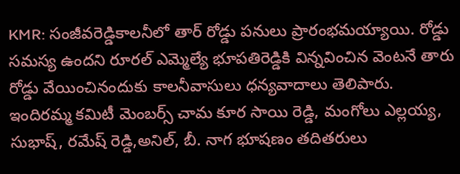KMR: సంజీవరెడ్డికాలనీలో తార్ రోడ్డు పనులు ప్రారంభమయ్యాయి. రోడ్డు సమస్య ఉందని రూరల్ ఎమ్మెల్యే భూపతిరెడ్డికి విన్నవించిన వెంటనే తారు రోడ్డు వేయించినందుకు కాలనీవాసులు ధన్యవాదాలు తెలిపారు. ఇందిరమ్మ కమిటీ మెంబర్స్ చామ కూర సాయి రెడ్డి, మంగోలు ఎల్లయ్య, సుభాష్, రమేష్ రెడ్డి,అనిల్, బీ. నాగ భూషణం తదితరులు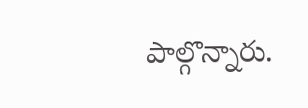పాల్గొన్నారు.